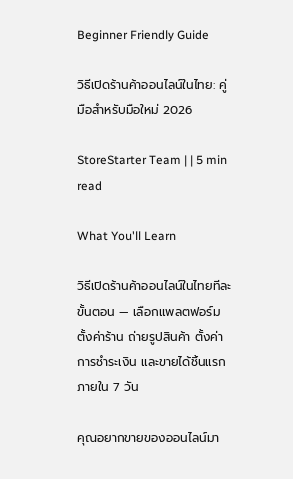Beginner Friendly Guide

วิธีเปิดร้านค้าออนไลน์ในไทย: คู่มือสำหรับมือใหม่ 2026

StoreStarter Team | | 5 min read

What You'll Learn

วิธีเปิดร้านค้าออนไลน์ในไทยทีละขั้นตอน — เลือกแพลตฟอร์ม ตั้งค่าร้าน ถ่ายรูปสินค้า ตั้งค่าการชำระเงิน และขายได้ชิ้นแรกภายใน 7 วัน

คุณอยากขายของออนไลน์มา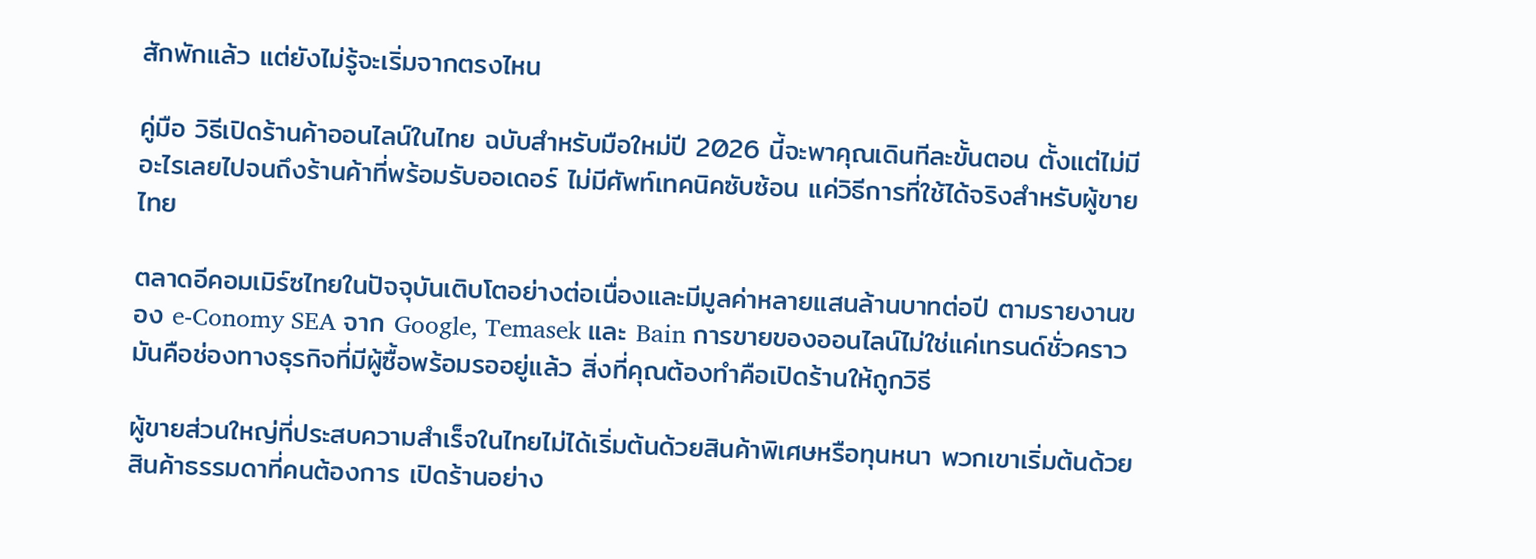สักพักแล้ว แต่ยังไม่รู้จะเริ่มจากตรงไหน

คู่มือ วิธีเปิดร้านค้าออนไลน์ในไทย ฉบับสำหรับมือใหม่ปี 2026 นี้จะพาคุณเดินทีละขั้นตอน ตั้งแต่ไม่มีอะไรเลยไปจนถึงร้านค้าที่พร้อมรับออเดอร์ ไม่มีศัพท์เทคนิคซับซ้อน แค่วิธีการที่ใช้ได้จริงสำหรับผู้ขายไทย

ตลาดอีคอมเมิร์ซไทยในปัจจุบันเติบโตอย่างต่อเนื่องและมีมูลค่าหลายแสนล้านบาทต่อปี ตามรายงานของ e-Conomy SEA จาก Google, Temasek และ Bain การขายของออนไลน์ไม่ใช่แค่เทรนด์ชั่วคราว มันคือช่องทางธุรกิจที่มีผู้ซื้อพร้อมรออยู่แล้ว สิ่งที่คุณต้องทำคือเปิดร้านให้ถูกวิธี

ผู้ขายส่วนใหญ่ที่ประสบความสำเร็จในไทยไม่ได้เริ่มต้นด้วยสินค้าพิเศษหรือทุนหนา พวกเขาเริ่มต้นด้วยสินค้าธรรมดาที่คนต้องการ เปิดร้านอย่าง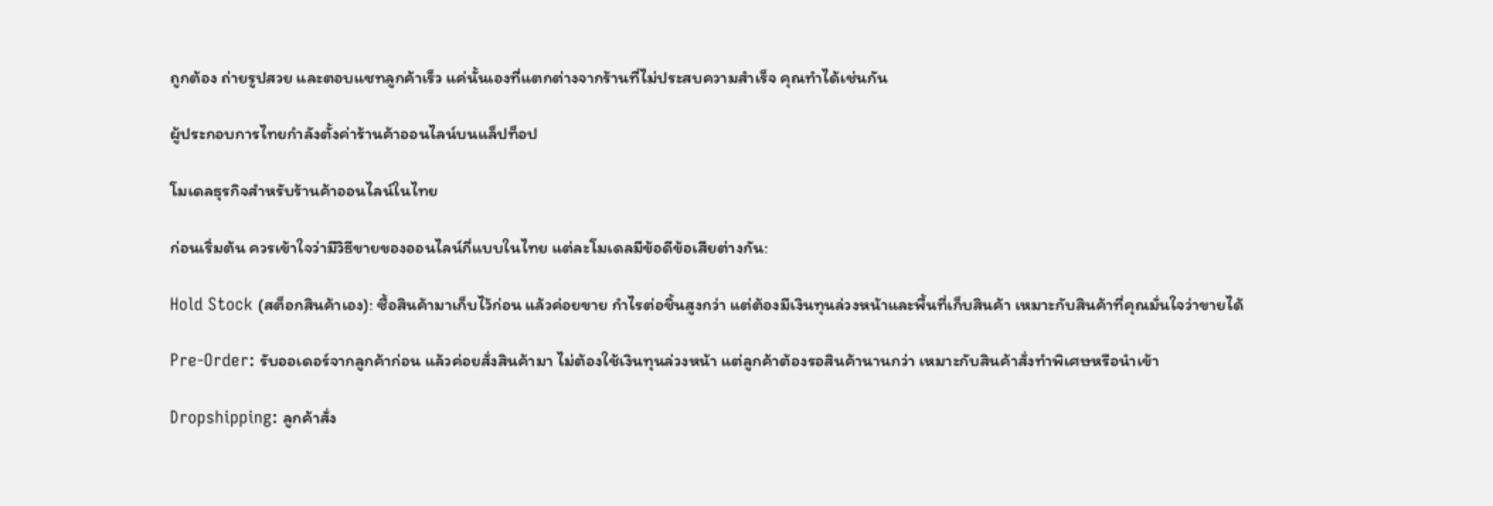ถูกต้อง ถ่ายรูปสวย และตอบแชทลูกค้าเร็ว แค่นั้นเองที่แตกต่างจากร้านที่ไม่ประสบความสำเร็จ คุณทำได้เช่นกัน

ผู้ประกอบการไทยกำลังตั้งค่าร้านค้าออนไลน์บนแล็ปท็อป

โมเดลธุรกิจสำหรับร้านค้าออนไลน์ในไทย

ก่อนเริ่มต้น ควรเข้าใจว่ามีวิธีขายของออนไลน์กี่แบบในไทย แต่ละโมเดลมีข้อดีข้อเสียต่างกัน:

Hold Stock (สต็อกสินค้าเอง): ซื้อสินค้ามาเก็บไว้ก่อน แล้วค่อยขาย กำไรต่อชิ้นสูงกว่า แต่ต้องมีเงินทุนล่วงหน้าและพื้นที่เก็บสินค้า เหมาะกับสินค้าที่คุณมั่นใจว่าขายได้

Pre-Order: รับออเดอร์จากลูกค้าก่อน แล้วค่อยสั่งสินค้ามา ไม่ต้องใช้เงินทุนล่วงหน้า แต่ลูกค้าต้องรอสินค้านานกว่า เหมาะกับสินค้าสั่งทำพิเศษหรือนำเข้า

Dropshipping: ลูกค้าสั่ง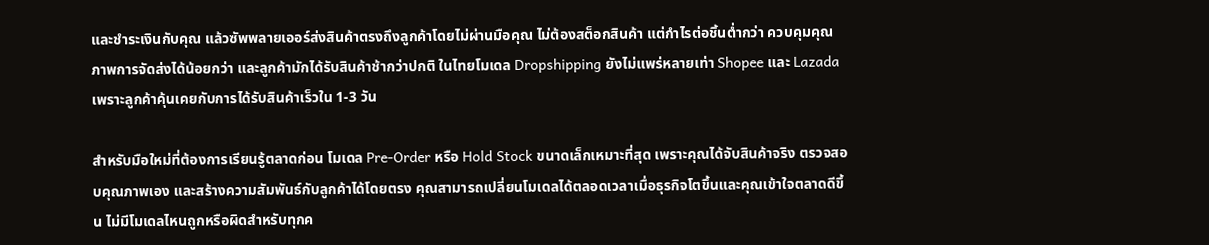และชำระเงินกับคุณ แล้วซัพพลายเออร์ส่งสินค้าตรงถึงลูกค้าโดยไม่ผ่านมือคุณ ไม่ต้องสต็อกสินค้า แต่กำไรต่อชิ้นต่ำกว่า ควบคุมคุณภาพการจัดส่งได้น้อยกว่า และลูกค้ามักได้รับสินค้าช้ากว่าปกติ ในไทยโมเดล Dropshipping ยังไม่แพร่หลายเท่า Shopee และ Lazada เพราะลูกค้าคุ้นเคยกับการได้รับสินค้าเร็วใน 1-3 วัน

สำหรับมือใหม่ที่ต้องการเรียนรู้ตลาดก่อน โมเดล Pre-Order หรือ Hold Stock ขนาดเล็กเหมาะที่สุด เพราะคุณได้จับสินค้าจริง ตรวจสอบคุณภาพเอง และสร้างความสัมพันธ์กับลูกค้าได้โดยตรง คุณสามารถเปลี่ยนโมเดลได้ตลอดเวลาเมื่อธุรกิจโตขึ้นและคุณเข้าใจตลาดดีขึ้น ไม่มีโมเดลไหนถูกหรือผิดสำหรับทุกค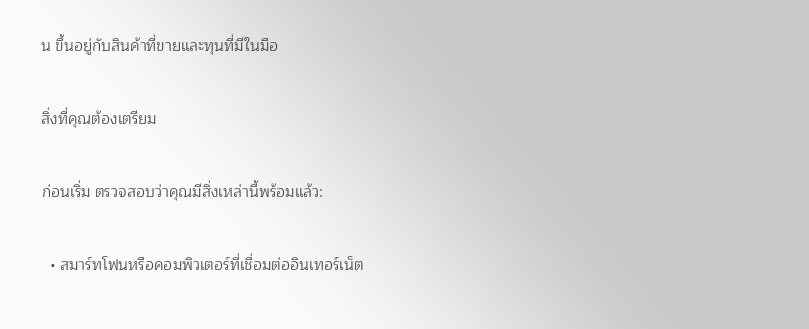น ขึ้นอยู่กับสินค้าที่ขายและทุนที่มีในมือ

สิ่งที่คุณต้องเตรียม

ก่อนเริ่ม ตรวจสอบว่าคุณมีสิ่งเหล่านี้พร้อมแล้ว:

  • สมาร์ทโฟนหรือคอมพิวเตอร์ที่เชื่อมต่ออินเทอร์เน็ต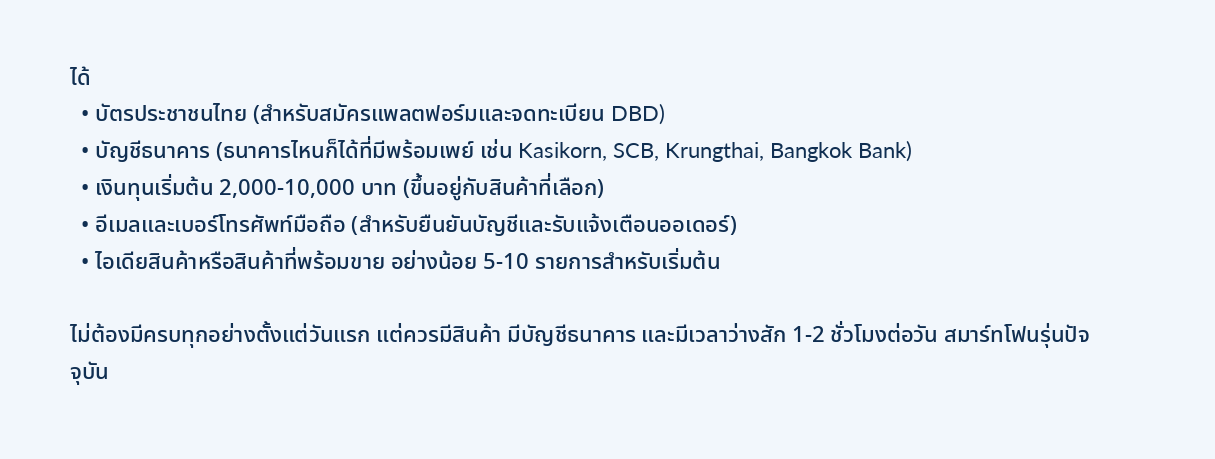ได้
  • บัตรประชาชนไทย (สำหรับสมัครแพลตฟอร์มและจดทะเบียน DBD)
  • บัญชีธนาคาร (ธนาคารไหนก็ได้ที่มีพร้อมเพย์ เช่น Kasikorn, SCB, Krungthai, Bangkok Bank)
  • เงินทุนเริ่มต้น 2,000-10,000 บาท (ขึ้นอยู่กับสินค้าที่เลือก)
  • อีเมลและเบอร์โทรศัพท์มือถือ (สำหรับยืนยันบัญชีและรับแจ้งเตือนออเดอร์)
  • ไอเดียสินค้าหรือสินค้าที่พร้อมขาย อย่างน้อย 5-10 รายการสำหรับเริ่มต้น

ไม่ต้องมีครบทุกอย่างตั้งแต่วันแรก แต่ควรมีสินค้า มีบัญชีธนาคาร และมีเวลาว่างสัก 1-2 ชั่วโมงต่อวัน สมาร์ทโฟนรุ่นปัจจุบัน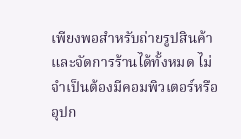เพียงพอสำหรับถ่ายรูปสินค้าและจัดการร้านได้ทั้งหมด ไม่จำเป็นต้องมีคอมพิวเตอร์หรืออุปก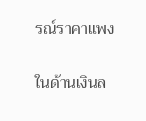รณ์ราคาแพง

ในด้านเงินล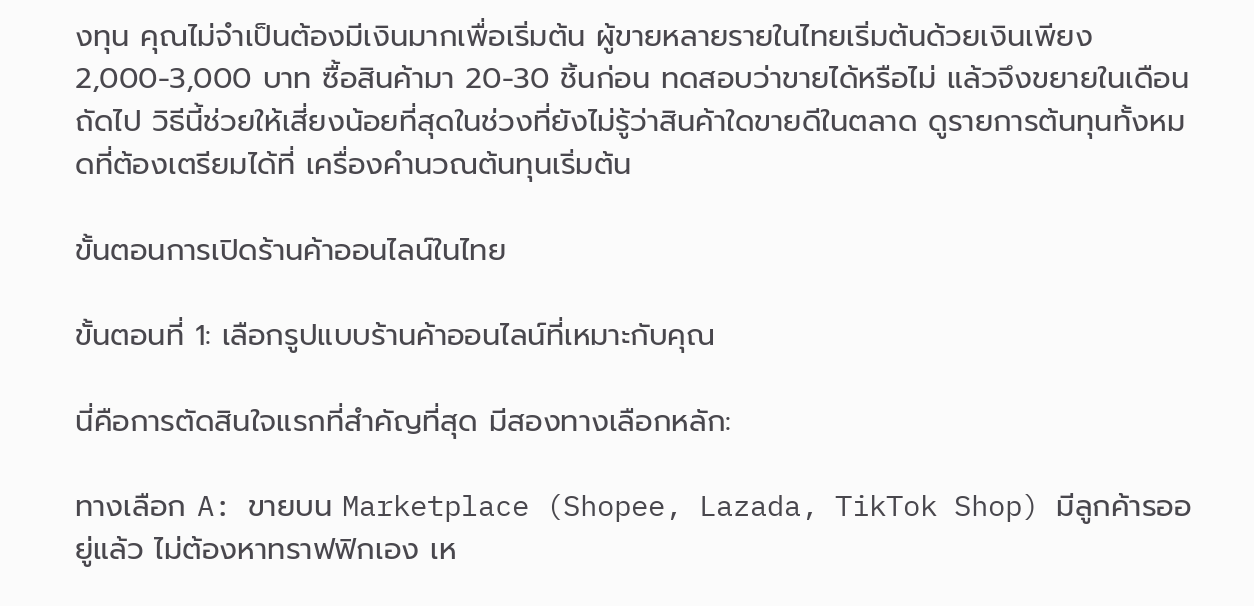งทุน คุณไม่จำเป็นต้องมีเงินมากเพื่อเริ่มต้น ผู้ขายหลายรายในไทยเริ่มต้นด้วยเงินเพียง 2,000-3,000 บาท ซื้อสินค้ามา 20-30 ชิ้นก่อน ทดสอบว่าขายได้หรือไม่ แล้วจึงขยายในเดือนถัดไป วิธีนี้ช่วยให้เสี่ยงน้อยที่สุดในช่วงที่ยังไม่รู้ว่าสินค้าใดขายดีในตลาด ดูรายการต้นทุนทั้งหมดที่ต้องเตรียมได้ที่ เครื่องคำนวณต้นทุนเริ่มต้น

ขั้นตอนการเปิดร้านค้าออนไลน์ในไทย

ขั้นตอนที่ 1: เลือกรูปแบบร้านค้าออนไลน์ที่เหมาะกับคุณ

นี่คือการตัดสินใจแรกที่สำคัญที่สุด มีสองทางเลือกหลัก:

ทางเลือก A: ขายบน Marketplace (Shopee, Lazada, TikTok Shop) มีลูกค้ารออยู่แล้ว ไม่ต้องหาทราฟฟิกเอง เห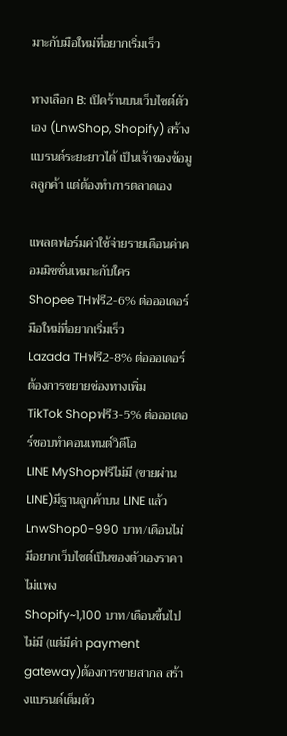มาะกับมือใหม่ที่อยากเริ่มเร็ว

ทางเลือก B: เปิดร้านบนเว็บไซต์ตัวเอง (LnwShop, Shopify) สร้างแบรนด์ระยะยาวได้ เป็นเจ้าของข้อมูลลูกค้า แต่ต้องทำการตลาดเอง

แพลตฟอร์มค่าใช้จ่ายรายเดือนค่าคอมมิชชั่นเหมาะกับใคร
Shopee THฟรี2-6% ต่อออเดอร์มือใหม่ที่อยากเริ่มเร็ว
Lazada THฟรี2-8% ต่อออเดอร์ต้องการขยายช่องทางเพิ่ม
TikTok Shopฟรี3-5% ต่อออเดอร์ชอบทำคอนเทนต์วิดีโอ
LINE MyShopฟรีไม่มี (ขายผ่าน LINE)มีฐานลูกค้าบน LINE แล้ว
LnwShop0-990 บาท/เดือนไม่มีอยากเว็บไซต์เป็นของตัวเองราคาไม่แพง
Shopify~1,100 บาท/เดือนขึ้นไปไม่มี (แต่มีค่า payment gateway)ต้องการขายสากล สร้างแบรนด์เต็มตัว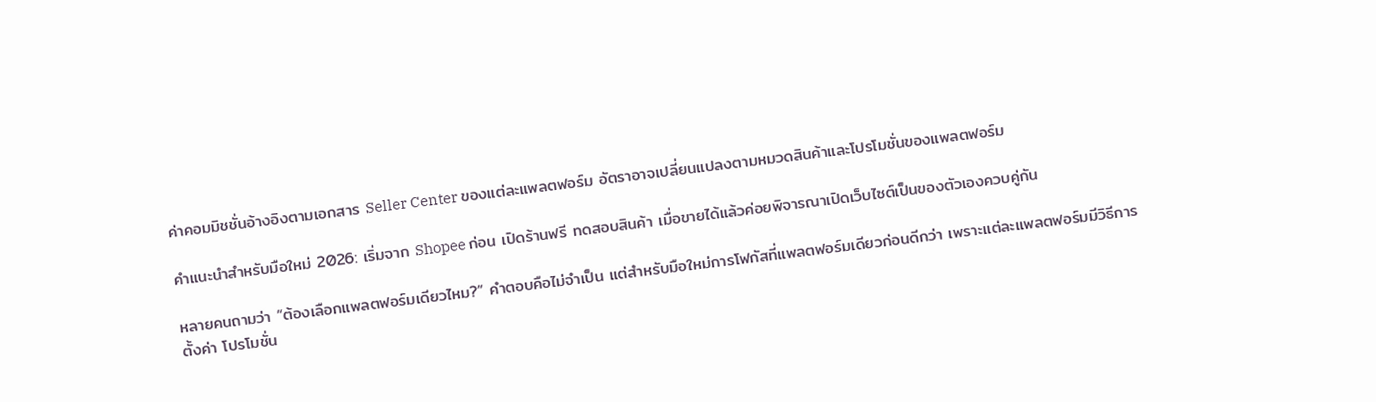ค่าคอมมิชชั่นอ้างอิงตามเอกสาร Seller Center ของแต่ละแพลตฟอร์ม อัตราอาจเปลี่ยนแปลงตามหมวดสินค้าและโปรโมชั่นของแพลตฟอร์ม

คำแนะนำสำหรับมือใหม่ 2026: เริ่มจาก Shopee ก่อน เปิดร้านฟรี ทดสอบสินค้า เมื่อขายได้แล้วค่อยพิจารณาเปิดเว็บไซต์เป็นของตัวเองควบคู่กัน

หลายคนถามว่า “ต้องเลือกแพลตฟอร์มเดียวไหม?” คำตอบคือไม่จำเป็น แต่สำหรับมือใหม่การโฟกัสที่แพลตฟอร์มเดียวก่อนดีกว่า เพราะแต่ละแพลตฟอร์มมีวิธีการตั้งค่า โปรโมชั่น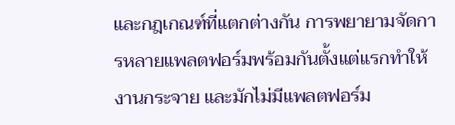และกฎเกณฑ์ที่แตกต่างกัน การพยายามจัดการหลายแพลตฟอร์มพร้อมกันตั้งแต่แรกทำให้งานกระจาย และมักไม่มีแพลตฟอร์ม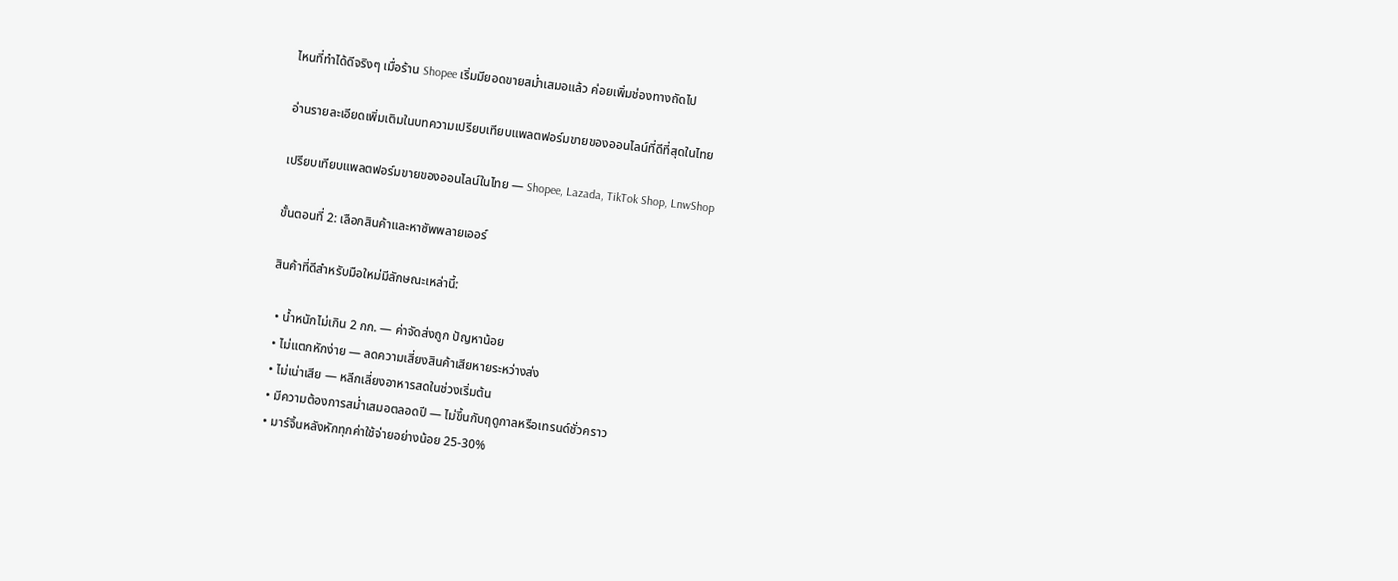ไหนที่ทำได้ดีจริงๆ เมื่อร้าน Shopee เริ่มมียอดขายสม่ำเสมอแล้ว ค่อยเพิ่มช่องทางถัดไป

อ่านรายละเอียดเพิ่มเติมในบทความเปรียบเทียบแพลตฟอร์มขายของออนไลน์ที่ดีที่สุดในไทย

เปรียบเทียบแพลตฟอร์มขายของออนไลน์ในไทย — Shopee, Lazada, TikTok Shop, LnwShop

ขั้นตอนที่ 2: เลือกสินค้าและหาซัพพลายเออร์

สินค้าที่ดีสำหรับมือใหม่มีลักษณะเหล่านี้:

  • น้ำหนักไม่เกิน 2 กก. — ค่าจัดส่งถูก ปัญหาน้อย
  • ไม่แตกหักง่าย — ลดความเสี่ยงสินค้าเสียหายระหว่างส่ง
  • ไม่เน่าเสีย — หลีกเลี่ยงอาหารสดในช่วงเริ่มต้น
  • มีความต้องการสม่ำเสมอตลอดปี — ไม่ขึ้นกับฤดูกาลหรือเทรนด์ชั่วคราว
  • มาร์จิ้นหลังหักทุกค่าใช้จ่ายอย่างน้อย 25-30%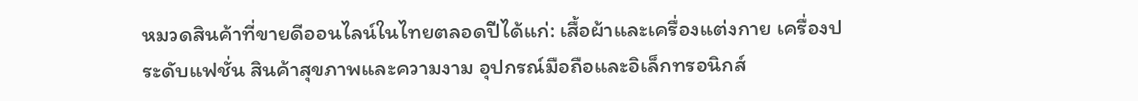หมวดสินค้าที่ขายดีออนไลน์ในไทยตลอดปีได้แก่: เสื้อผ้าและเครื่องแต่งกาย เครื่องประดับแฟชั่น สินค้าสุขภาพและความงาม อุปกรณ์มือถือและอิเล็กทรอนิกส์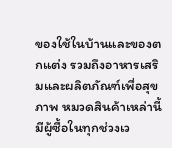ของใช้ในบ้านและของตกแต่ง รวมถึงอาหารเสริมและผลิตภัณฑ์เพื่อสุขภาพ หมวดสินค้าเหล่านี้มีผู้ซื้อในทุกช่วงเว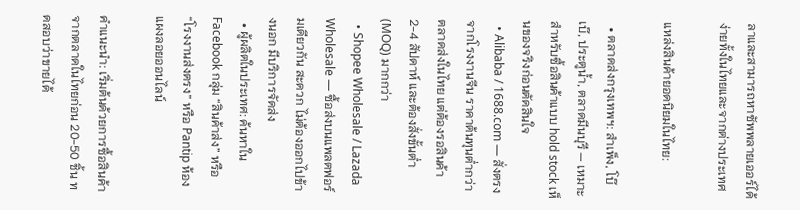ลาและสามารถหาซัพพลายเออร์ได้ง่ายทั้งในไทยและจากต่างประเทศ

แหล่งสินค้ายอดนิยมในไทย:

  • ตลาดส่งกรุงเทพฯ: สำเพ็ง, โบ๊เบ๊, ประตูน้ำ, ตลาดมีนบุรี — เหมาะสำหรับซื้อสินค้าแบบ hold stock เห็นของจริงก่อนตัดสินใจ
  • Alibaba / 1688.com — สั่งตรงจากโรงงานจีน ราคาต้นทุนต่ำกว่าตลาดส่งในไทย แต่ต้องรอสินค้า 2-4 สัปดาห์ และต้องสั่งขั้นต่ำ (MOQ) มากกว่า
  • Shopee Wholesale / Lazada Wholesale — ซื้อส่งบนแพลตฟอร์มเดียวกัน สะดวก ไม่ต้องออกไปข้างนอก มีบริการจัดส่ง
  • ผู้ผลิตในประเทศ: ค้นหาใน Facebook กลุ่ม “สินค้าส่ง” หรือ “โรงงานส่งตรง” หรือ Pantip ห้องแผงลอยออนไลน์

คำแนะนำ: เริ่มต้นด้วยการซื้อสินค้าจากตลาดในไทยก่อน 20-50 ชิ้น ทดสอบว่าขายได้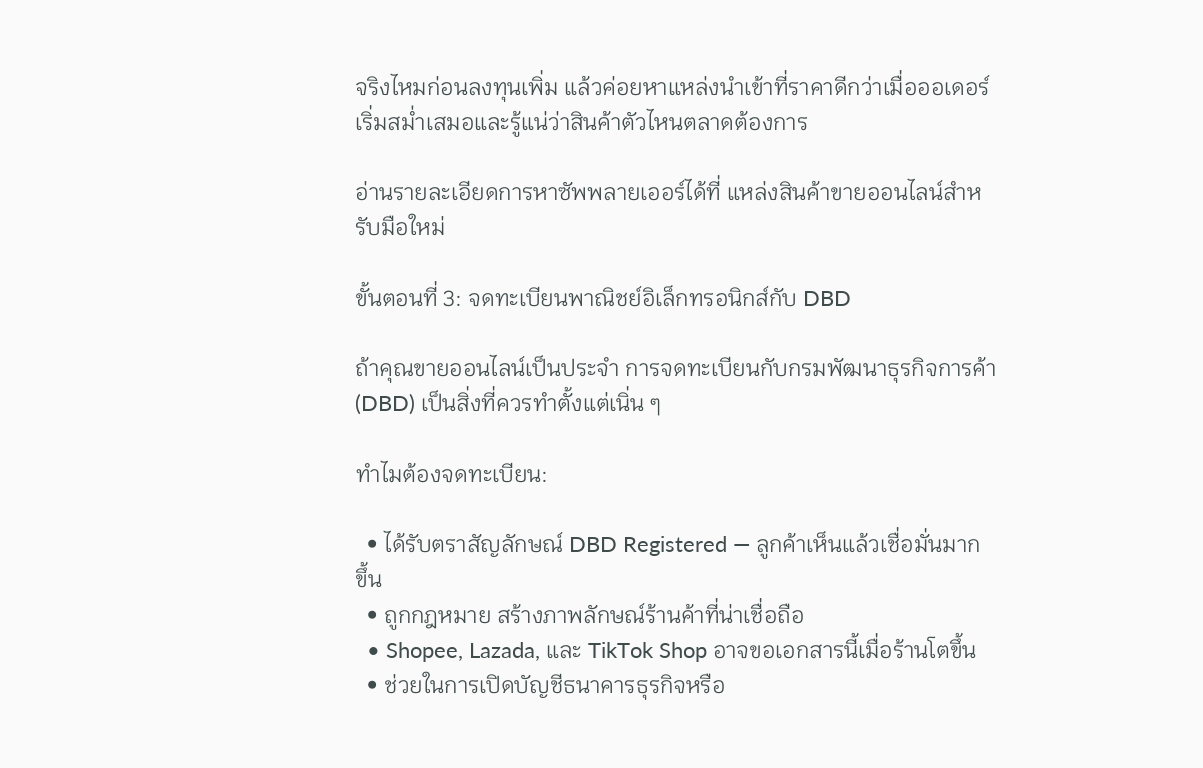จริงไหมก่อนลงทุนเพิ่ม แล้วค่อยหาแหล่งนำเข้าที่ราคาดีกว่าเมื่อออเดอร์เริ่มสม่ำเสมอและรู้แน่ว่าสินค้าตัวไหนตลาดต้องการ

อ่านรายละเอียดการหาซัพพลายเออร์ได้ที่ แหล่งสินค้าขายออนไลน์สำหรับมือใหม่

ขั้นตอนที่ 3: จดทะเบียนพาณิชย์อิเล็กทรอนิกส์กับ DBD

ถ้าคุณขายออนไลน์เป็นประจำ การจดทะเบียนกับกรมพัฒนาธุรกิจการค้า (DBD) เป็นสิ่งที่ควรทำตั้งแต่เนิ่น ๆ

ทำไมต้องจดทะเบียน:

  • ได้รับตราสัญลักษณ์ DBD Registered — ลูกค้าเห็นแล้วเชื่อมั่นมากขึ้น
  • ถูกกฎหมาย สร้างภาพลักษณ์ร้านค้าที่น่าเชื่อถือ
  • Shopee, Lazada, และ TikTok Shop อาจขอเอกสารนี้เมื่อร้านโตขึ้น
  • ช่วยในการเปิดบัญชีธนาคารธุรกิจหรือ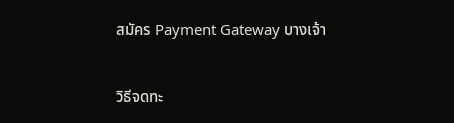สมัคร Payment Gateway บางเจ้า

วิธีจดทะ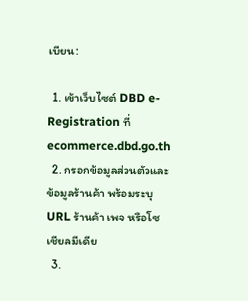เบียน:

  1. เข้าเว็บไซต์ DBD e-Registration ที่ ecommerce.dbd.go.th
  2. กรอกข้อมูลส่วนตัวและข้อมูลร้านค้า พร้อมระบุ URL ร้านค้า เพจ หรือโซเชียลมีเดีย
  3.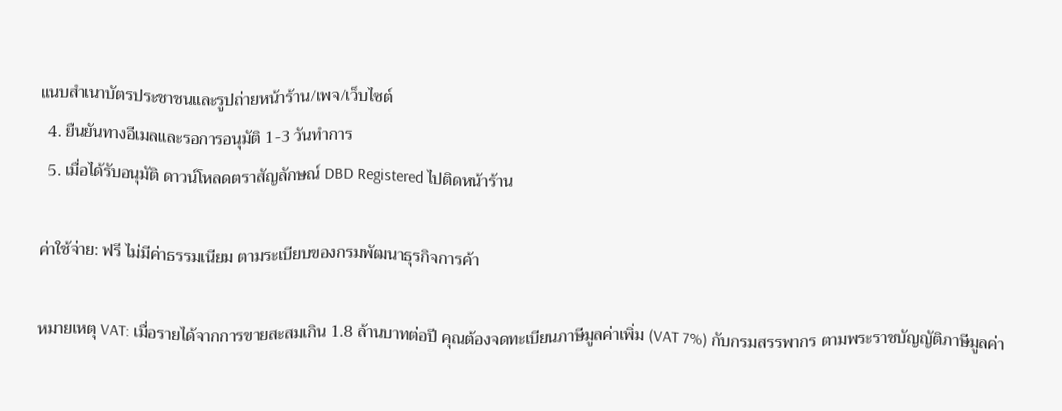แนบสำเนาบัตรประชาชนและรูปถ่ายหน้าร้าน/เพจ/เว็บไซต์
  4. ยืนยันทางอีเมลและรอการอนุมัติ 1-3 วันทำการ
  5. เมื่อได้รับอนุมัติ ดาวน์โหลดตราสัญลักษณ์ DBD Registered ไปติดหน้าร้าน

ค่าใช้จ่าย: ฟรี ไม่มีค่าธรรมเนียม ตามระเบียบของกรมพัฒนาธุรกิจการค้า

หมายเหตุ VAT: เมื่อรายได้จากการขายสะสมเกิน 1.8 ล้านบาทต่อปี คุณต้องจดทะเบียนภาษีมูลค่าเพิ่ม (VAT 7%) กับกรมสรรพากร ตามพระราชบัญญัติภาษีมูลค่า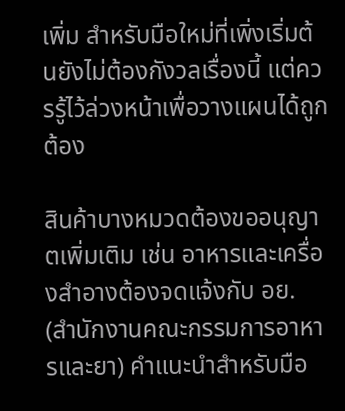เพิ่ม สำหรับมือใหม่ที่เพิ่งเริ่มต้นยังไม่ต้องกังวลเรื่องนี้ แต่ควรรู้ไว้ล่วงหน้าเพื่อวางแผนได้ถูกต้อง

สินค้าบางหมวดต้องขออนุญาตเพิ่มเติม เช่น อาหารและเครื่องสำอางต้องจดแจ้งกับ อย. (สำนักงานคณะกรรมการอาหารและยา) คำแนะนำสำหรับมือ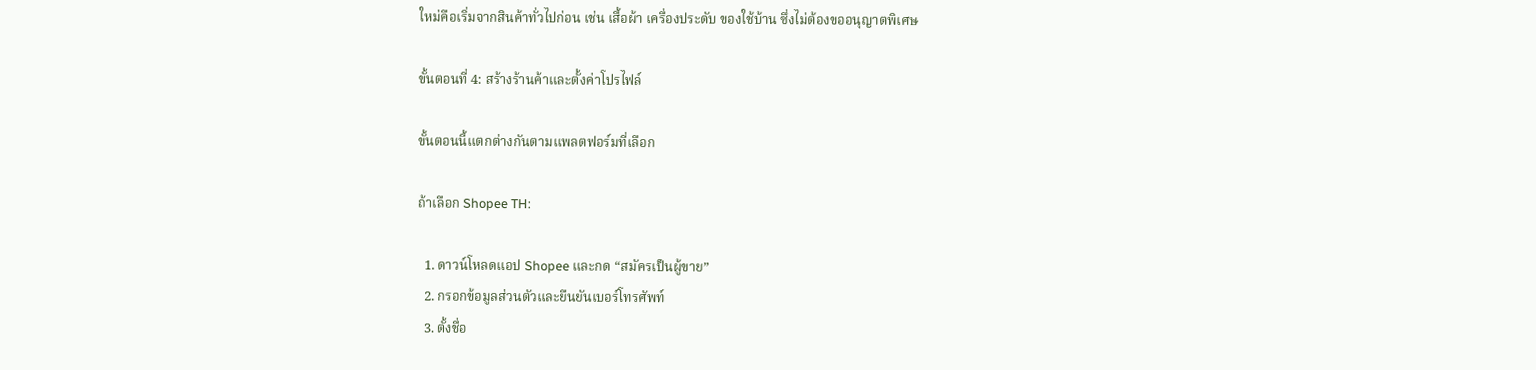ใหม่คือเริ่มจากสินค้าทั่วไปก่อน เช่น เสื้อผ้า เครื่องประดับ ของใช้บ้าน ซึ่งไม่ต้องขออนุญาตพิเศษ

ขั้นตอนที่ 4: สร้างร้านค้าและตั้งค่าโปรไฟล์

ขั้นตอนนี้แตกต่างกันตามแพลตฟอร์มที่เลือก

ถ้าเลือก Shopee TH:

  1. ดาวน์โหลดแอป Shopee และกด “สมัครเป็นผู้ขาย”
  2. กรอกข้อมูลส่วนตัวและยืนยันเบอร์โทรศัพท์
  3. ตั้งชื่อ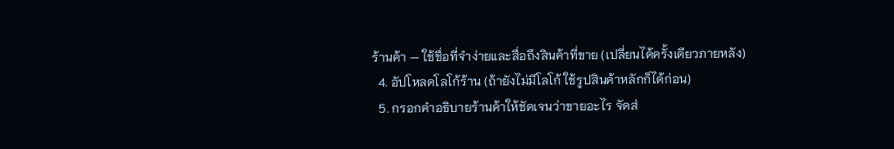ร้านค้า — ใช้ชื่อที่จำง่ายและสื่อถึงสินค้าที่ขาย (เปลี่ยนได้ครั้งเดียวภายหลัง)
  4. อัปโหลดโลโก้ร้าน (ถ้ายังไม่มีโลโก้ ใช้รูปสินค้าหลักก็ได้ก่อน)
  5. กรอกคำอธิบายร้านค้าให้ชัดเจนว่าขายอะไร จัดส่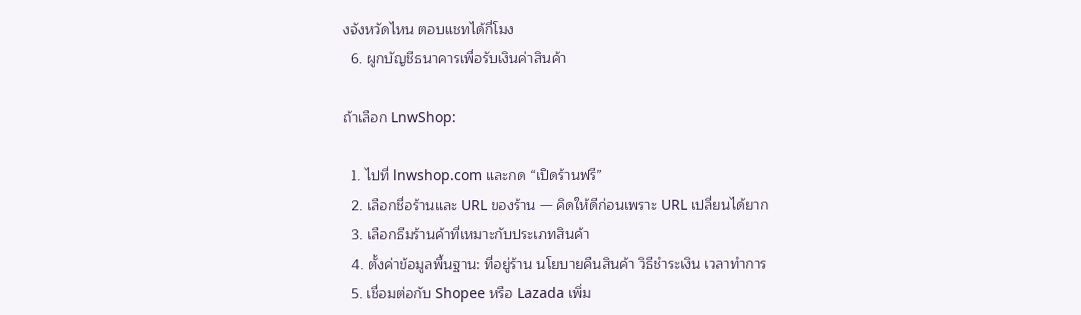งจังหวัดไหน ตอบแชทได้กี่โมง
  6. ผูกบัญชีธนาคารเพื่อรับเงินค่าสินค้า

ถ้าเลือก LnwShop:

  1. ไปที่ lnwshop.com และกด “เปิดร้านฟรี”
  2. เลือกชื่อร้านและ URL ของร้าน — คิดให้ดีก่อนเพราะ URL เปลี่ยนได้ยาก
  3. เลือกธีมร้านค้าที่เหมาะกับประเภทสินค้า
  4. ตั้งค่าข้อมูลพื้นฐาน: ที่อยู่ร้าน นโยบายคืนสินค้า วิธีชำระเงิน เวลาทำการ
  5. เชื่อมต่อกับ Shopee หรือ Lazada เพิ่ม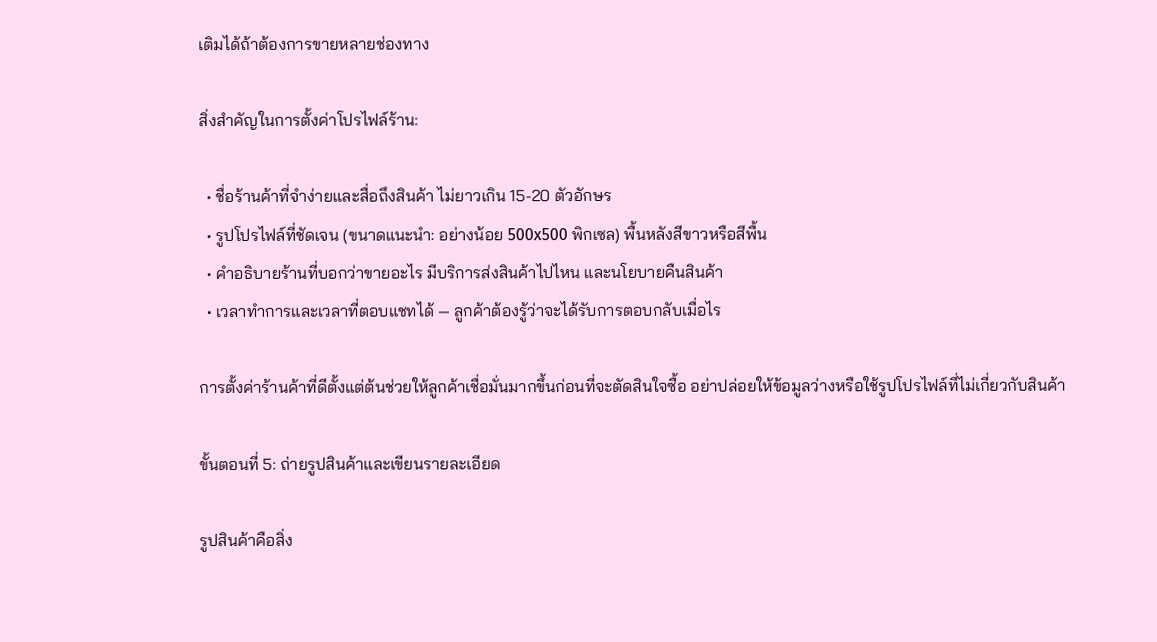เติมได้ถ้าต้องการขายหลายช่องทาง

สิ่งสำคัญในการตั้งค่าโปรไฟล์ร้าน:

  • ชื่อร้านค้าที่จำง่ายและสื่อถึงสินค้า ไม่ยาวเกิน 15-20 ตัวอักษร
  • รูปโปรไฟล์ที่ชัดเจน (ขนาดแนะนำ: อย่างน้อย 500x500 พิกเซล) พื้นหลังสีขาวหรือสีพื้น
  • คำอธิบายร้านที่บอกว่าขายอะไร มีบริการส่งสินค้าไปไหน และนโยบายคืนสินค้า
  • เวลาทำการและเวลาที่ตอบแชทได้ — ลูกค้าต้องรู้ว่าจะได้รับการตอบกลับเมื่อไร

การตั้งค่าร้านค้าที่ดีตั้งแต่ต้นช่วยให้ลูกค้าเชื่อมั่นมากขึ้นก่อนที่จะตัดสินใจซื้อ อย่าปล่อยให้ข้อมูลว่างหรือใช้รูปโปรไฟล์ที่ไม่เกี่ยวกับสินค้า

ขั้นตอนที่ 5: ถ่ายรูปสินค้าและเขียนรายละเอียด

รูปสินค้าคือสิ่ง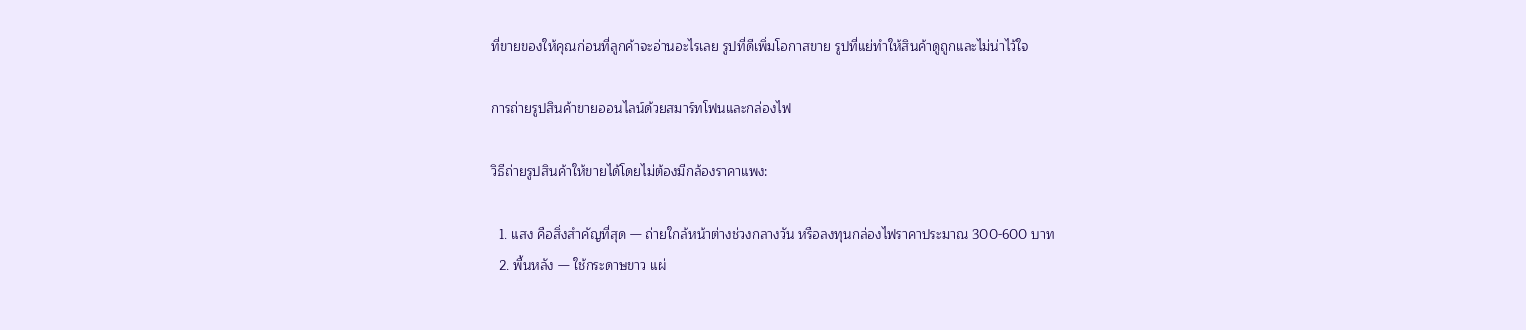ที่ขายของให้คุณก่อนที่ลูกค้าจะอ่านอะไรเลย รูปที่ดีเพิ่มโอกาสขาย รูปที่แย่ทำให้สินค้าดูถูกและไม่น่าไว้ใจ

การถ่ายรูปสินค้าขายออนไลน์ด้วยสมาร์ทโฟนและกล่องไฟ

วิธีถ่ายรูปสินค้าให้ขายได้โดยไม่ต้องมีกล้องราคาแพง:

  1. แสง คือสิ่งสำคัญที่สุด — ถ่ายใกล้หน้าต่างช่วงกลางวัน หรือลงทุนกล่องไฟราคาประมาณ 300-600 บาท
  2. พื้นหลัง — ใช้กระดาษขาว แผ่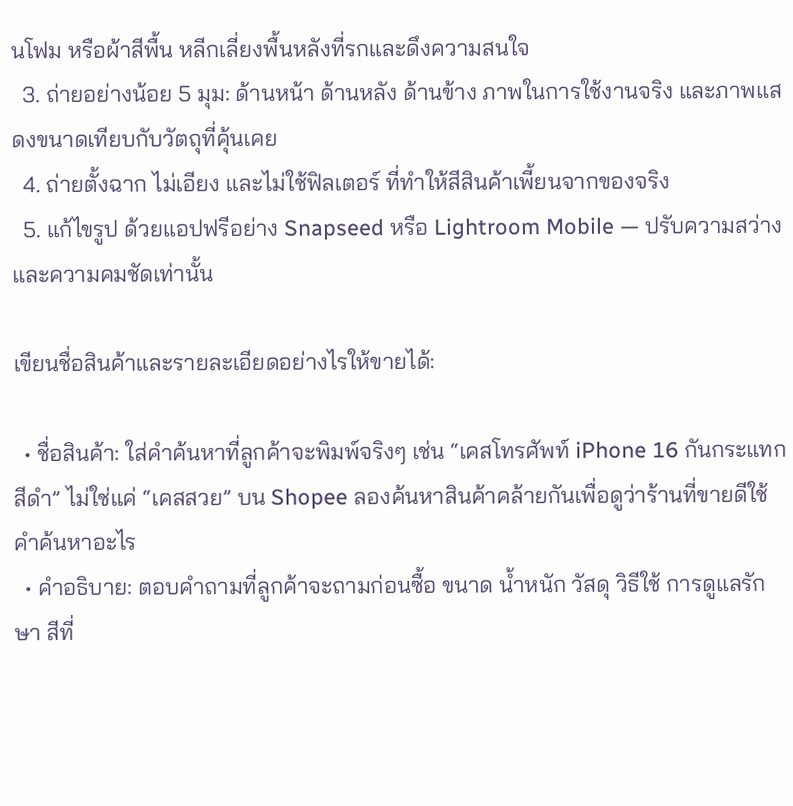นโฟม หรือผ้าสีพื้น หลีกเลี่ยงพื้นหลังที่รกและดึงความสนใจ
  3. ถ่ายอย่างน้อย 5 มุม: ด้านหน้า ด้านหลัง ด้านข้าง ภาพในการใช้งานจริง และภาพแสดงขนาดเทียบกับวัตถุที่คุ้นเคย
  4. ถ่ายตั้งฉาก ไม่เอียง และไม่ใช้ฟิลเตอร์ ที่ทำให้สีสินค้าเพี้ยนจากของจริง
  5. แก้ไขรูป ด้วยแอปฟรีอย่าง Snapseed หรือ Lightroom Mobile — ปรับความสว่างและความคมชัดเท่านั้น

เขียนชื่อสินค้าและรายละเอียดอย่างไรให้ขายได้:

  • ชื่อสินค้า: ใส่คำค้นหาที่ลูกค้าจะพิมพ์จริงๆ เช่น “เคสโทรศัพท์ iPhone 16 กันกระแทก สีดำ” ไม่ใช่แค่ “เคสสวย” บน Shopee ลองค้นหาสินค้าคล้ายกันเพื่อดูว่าร้านที่ขายดีใช้คำค้นหาอะไร
  • คำอธิบาย: ตอบคำถามที่ลูกค้าจะถามก่อนซื้อ ขนาด น้ำหนัก วัสดุ วิธีใช้ การดูแลรักษา สีที่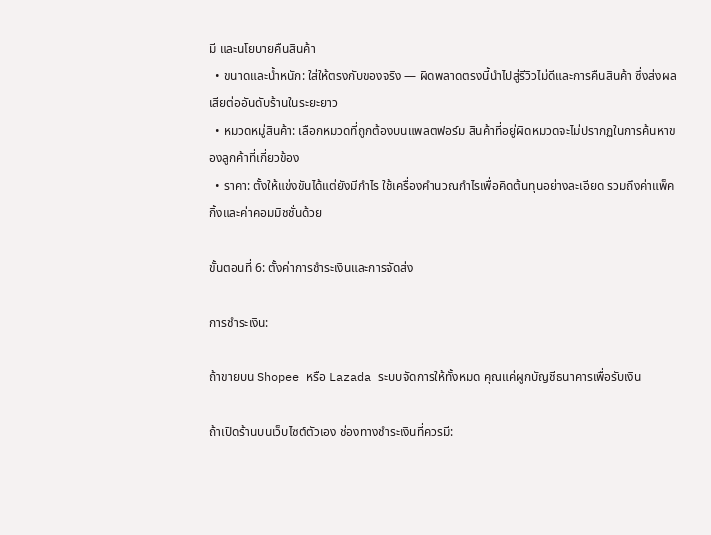มี และนโยบายคืนสินค้า
  • ขนาดและน้ำหนัก: ใส่ให้ตรงกับของจริง — ผิดพลาดตรงนี้นำไปสู่รีวิวไม่ดีและการคืนสินค้า ซึ่งส่งผลเสียต่ออันดับร้านในระยะยาว
  • หมวดหมู่สินค้า: เลือกหมวดที่ถูกต้องบนแพลตฟอร์ม สินค้าที่อยู่ผิดหมวดจะไม่ปรากฏในการค้นหาของลูกค้าที่เกี่ยวข้อง
  • ราคา: ตั้งให้แข่งขันได้แต่ยังมีกำไร ใช้เครื่องคำนวณกำไรเพื่อคิดต้นทุนอย่างละเอียด รวมถึงค่าแพ็คกิ้งและค่าคอมมิชชั่นด้วย

ขั้นตอนที่ 6: ตั้งค่าการชำระเงินและการจัดส่ง

การชำระเงิน:

ถ้าขายบน Shopee หรือ Lazada ระบบจัดการให้ทั้งหมด คุณแค่ผูกบัญชีธนาคารเพื่อรับเงิน

ถ้าเปิดร้านบนเว็บไซต์ตัวเอง ช่องทางชำระเงินที่ควรมี: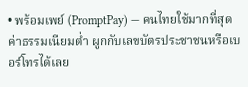• พร้อมเพย์ (PromptPay) — คนไทยใช้มากที่สุด ค่าธรรมเนียมต่ำ ผูกกับเลขบัตรประชาชนหรือเบอร์โทรได้เลย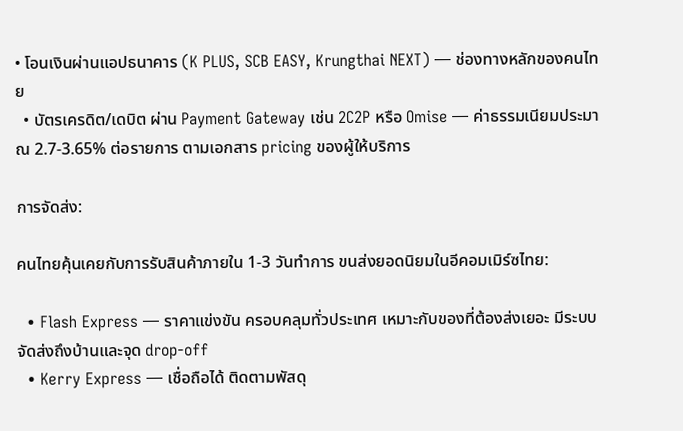• โอนเงินผ่านแอปธนาคาร (K PLUS, SCB EASY, Krungthai NEXT) — ช่องทางหลักของคนไทย
  • บัตรเครดิต/เดบิต ผ่าน Payment Gateway เช่น 2C2P หรือ Omise — ค่าธรรมเนียมประมาณ 2.7-3.65% ต่อรายการ ตามเอกสาร pricing ของผู้ให้บริการ

การจัดส่ง:

คนไทยคุ้นเคยกับการรับสินค้าภายใน 1-3 วันทำการ ขนส่งยอดนิยมในอีคอมเมิร์ซไทย:

  • Flash Express — ราคาแข่งขัน ครอบคลุมทั่วประเทศ เหมาะกับของที่ต้องส่งเยอะ มีระบบจัดส่งถึงบ้านและจุด drop-off
  • Kerry Express — เชื่อถือได้ ติดตามพัสดุ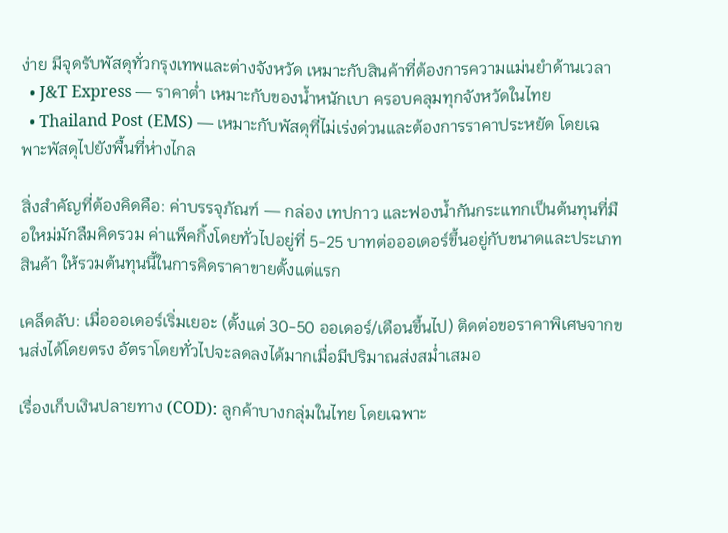ง่าย มีจุดรับพัสดุทั่วกรุงเทพและต่างจังหวัด เหมาะกับสินค้าที่ต้องการความแม่นยำด้านเวลา
  • J&T Express — ราคาต่ำ เหมาะกับของน้ำหนักเบา ครอบคลุมทุกจังหวัดในไทย
  • Thailand Post (EMS) — เหมาะกับพัสดุที่ไม่เร่งด่วนและต้องการราคาประหยัด โดยเฉพาะพัสดุไปยังพื้นที่ห่างไกล

สิ่งสำคัญที่ต้องคิดคือ: ค่าบรรจุภัณฑ์ — กล่อง เทปกาว และฟองน้ำกันกระแทกเป็นต้นทุนที่มือใหม่มักลืมคิดรวม ค่าแพ็คกิ้งโดยทั่วไปอยู่ที่ 5-25 บาทต่อออเดอร์ขึ้นอยู่กับขนาดและประเภทสินค้า ให้รวมต้นทุนนี้ในการคิดราคาขายตั้งแต่แรก

เคล็ดลับ: เมื่อออเดอร์เริ่มเยอะ (ตั้งแต่ 30-50 ออเดอร์/เดือนขึ้นไป) ติดต่อขอราคาพิเศษจากขนส่งได้โดยตรง อัตราโดยทั่วไปจะลดลงได้มากเมื่อมีปริมาณส่งสม่ำเสมอ

เรื่องเก็บเงินปลายทาง (COD): ลูกค้าบางกลุ่มในไทย โดยเฉพาะ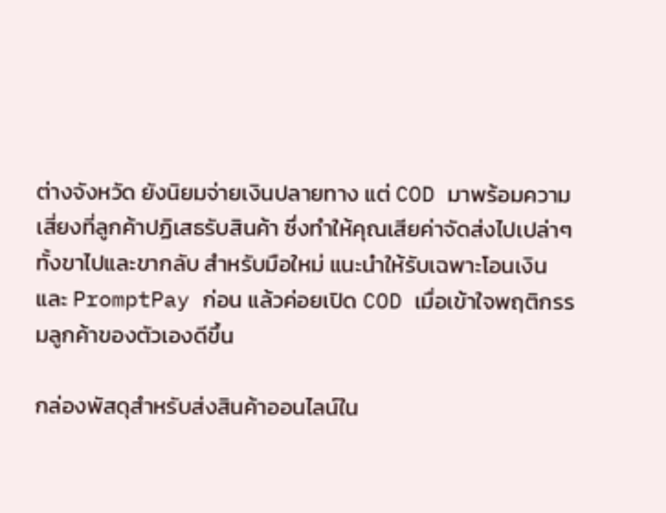ต่างจังหวัด ยังนิยมจ่ายเงินปลายทาง แต่ COD มาพร้อมความเสี่ยงที่ลูกค้าปฏิเสธรับสินค้า ซึ่งทำให้คุณเสียค่าจัดส่งไปเปล่าๆ ทั้งขาไปและขากลับ สำหรับมือใหม่ แนะนำให้รับเฉพาะโอนเงินและ PromptPay ก่อน แล้วค่อยเปิด COD เมื่อเข้าใจพฤติกรรมลูกค้าของตัวเองดีขึ้น

กล่องพัสดุสำหรับส่งสินค้าออนไลน์ใน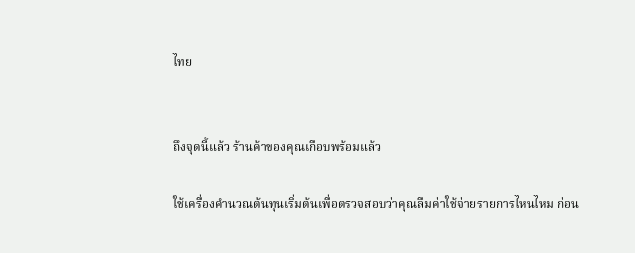ไทย


ถึงจุดนี้แล้ว ร้านค้าของคุณเกือบพร้อมแล้ว

ใช้เครื่องคำนวณต้นทุนเริ่มต้นเพื่อตรวจสอบว่าคุณลืมค่าใช้จ่ายรายการไหนไหม ก่อน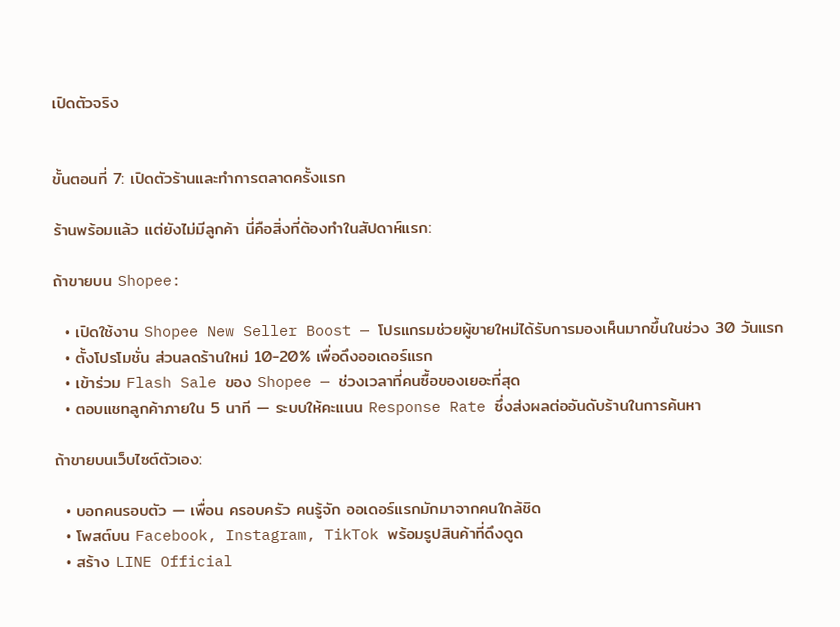เปิดตัวจริง


ขั้นตอนที่ 7: เปิดตัวร้านและทำการตลาดครั้งแรก

ร้านพร้อมแล้ว แต่ยังไม่มีลูกค้า นี่คือสิ่งที่ต้องทำในสัปดาห์แรก:

ถ้าขายบน Shopee:

  • เปิดใช้งาน Shopee New Seller Boost — โปรแกรมช่วยผู้ขายใหม่ได้รับการมองเห็นมากขึ้นในช่วง 30 วันแรก
  • ตั้งโปรโมชั่น ส่วนลดร้านใหม่ 10-20% เพื่อดึงออเดอร์แรก
  • เข้าร่วม Flash Sale ของ Shopee — ช่วงเวลาที่คนซื้อของเยอะที่สุด
  • ตอบแชทลูกค้าภายใน 5 นาที — ระบบให้คะแนน Response Rate ซึ่งส่งผลต่ออันดับร้านในการค้นหา

ถ้าขายบนเว็บไซต์ตัวเอง:

  • บอกคนรอบตัว — เพื่อน ครอบครัว คนรู้จัก ออเดอร์แรกมักมาจากคนใกล้ชิด
  • โพสต์บน Facebook, Instagram, TikTok พร้อมรูปสินค้าที่ดึงดูด
  • สร้าง LINE Official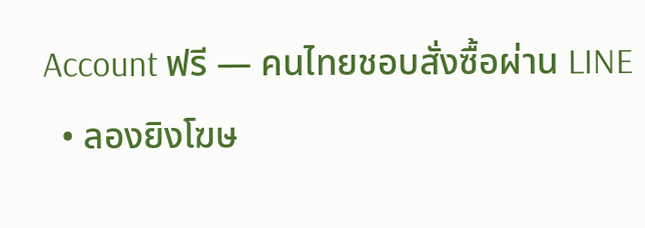Account ฟรี — คนไทยชอบสั่งซื้อผ่าน LINE
  • ลองยิงโฆษ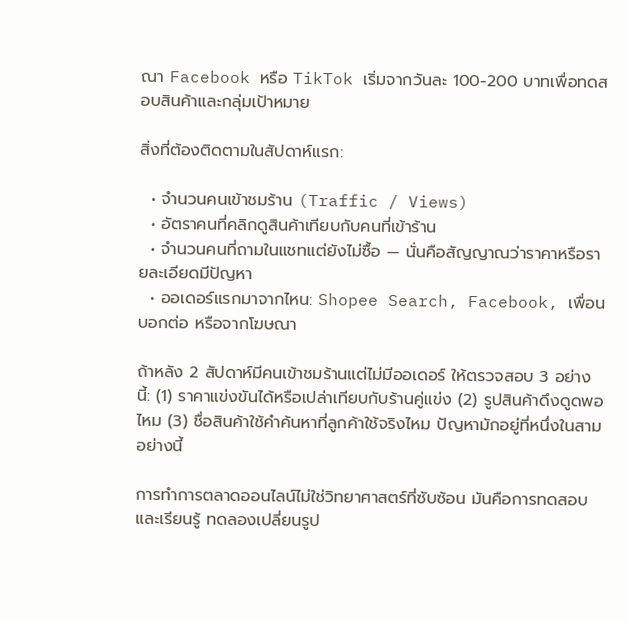ณา Facebook หรือ TikTok เริ่มจากวันละ 100-200 บาทเพื่อทดสอบสินค้าและกลุ่มเป้าหมาย

สิ่งที่ต้องติดตามในสัปดาห์แรก:

  • จำนวนคนเข้าชมร้าน (Traffic / Views)
  • อัตราคนที่คลิกดูสินค้าเทียบกับคนที่เข้าร้าน
  • จำนวนคนที่ถามในแชทแต่ยังไม่ซื้อ — นั่นคือสัญญาณว่าราคาหรือรายละเอียดมีปัญหา
  • ออเดอร์แรกมาจากไหน: Shopee Search, Facebook, เพื่อนบอกต่อ หรือจากโฆษณา

ถ้าหลัง 2 สัปดาห์มีคนเข้าชมร้านแต่ไม่มีออเดอร์ ให้ตรวจสอบ 3 อย่างนี้: (1) ราคาแข่งขันได้หรือเปล่าเทียบกับร้านคู่แข่ง (2) รูปสินค้าดึงดูดพอไหม (3) ชื่อสินค้าใช้คำค้นหาที่ลูกค้าใช้จริงไหม ปัญหามักอยู่ที่หนึ่งในสามอย่างนี้

การทำการตลาดออนไลน์ไม่ใช่วิทยาศาสตร์ที่ซับซ้อน มันคือการทดสอบและเรียนรู้ ทดลองเปลี่ยนรูป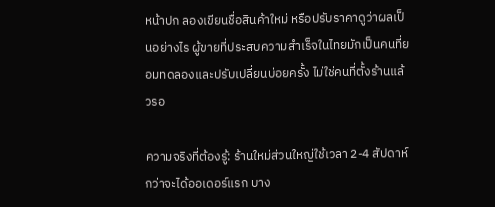หน้าปก ลองเขียนชื่อสินค้าใหม่ หรือปรับราคาดูว่าผลเป็นอย่างไร ผู้ขายที่ประสบความสำเร็จในไทยมักเป็นคนที่ยอมทดลองและปรับเปลี่ยนบ่อยครั้ง ไม่ใช่คนที่ตั้งร้านแล้วรอ

ความจริงที่ต้องรู้: ร้านใหม่ส่วนใหญ่ใช้เวลา 2-4 สัปดาห์กว่าจะได้ออเดอร์แรก บาง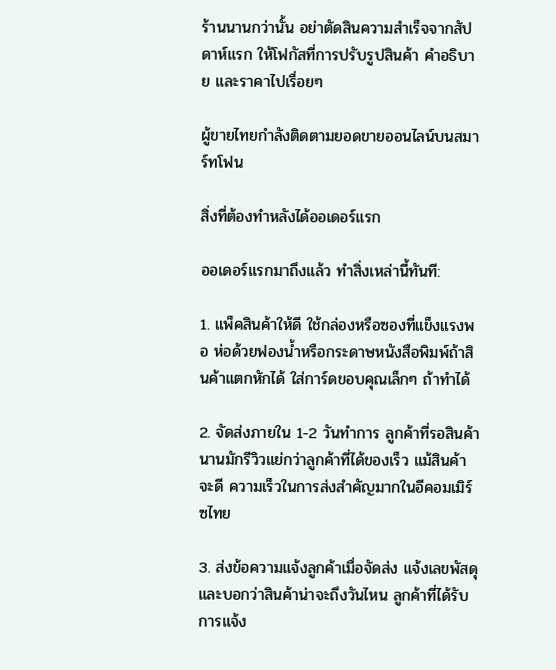ร้านนานกว่านั้น อย่าตัดสินความสำเร็จจากสัปดาห์แรก ให้โฟกัสที่การปรับรูปสินค้า คำอธิบาย และราคาไปเรื่อยๆ

ผู้ขายไทยกำลังติดตามยอดขายออนไลน์บนสมาร์ทโฟน

สิ่งที่ต้องทำหลังได้ออเดอร์แรก

ออเดอร์แรกมาถึงแล้ว ทำสิ่งเหล่านี้ทันที:

1. แพ็คสินค้าให้ดี ใช้กล่องหรือซองที่แข็งแรงพอ ห่อด้วยฟองน้ำหรือกระดาษหนังสือพิมพ์ถ้าสินค้าแตกหักได้ ใส่การ์ดขอบคุณเล็กๆ ถ้าทำได้

2. จัดส่งภายใน 1-2 วันทำการ ลูกค้าที่รอสินค้านานมักรีวิวแย่กว่าลูกค้าที่ได้ของเร็ว แม้สินค้าจะดี ความเร็วในการส่งสำคัญมากในอีคอมเมิร์ซไทย

3. ส่งข้อความแจ้งลูกค้าเมื่อจัดส่ง แจ้งเลขพัสดุและบอกว่าสินค้าน่าจะถึงวันไหน ลูกค้าที่ได้รับการแจ้ง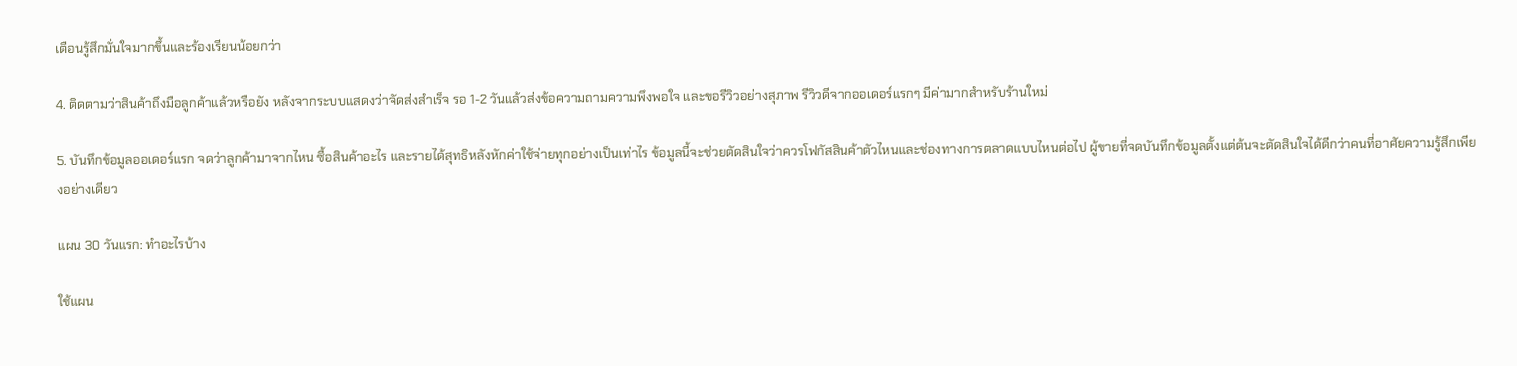เตือนรู้สึกมั่นใจมากขึ้นและร้องเรียนน้อยกว่า

4. ติดตามว่าสินค้าถึงมือลูกค้าแล้วหรือยัง หลังจากระบบแสดงว่าจัดส่งสำเร็จ รอ 1-2 วันแล้วส่งข้อความถามความพึงพอใจ และขอรีวิวอย่างสุภาพ รีวิวดีจากออเดอร์แรกๆ มีค่ามากสำหรับร้านใหม่

5. บันทึกข้อมูลออเดอร์แรก จดว่าลูกค้ามาจากไหน ซื้อสินค้าอะไร และรายได้สุทธิหลังหักค่าใช้จ่ายทุกอย่างเป็นเท่าไร ข้อมูลนี้จะช่วยตัดสินใจว่าควรโฟกัสสินค้าตัวไหนและช่องทางการตลาดแบบไหนต่อไป ผู้ขายที่จดบันทึกข้อมูลตั้งแต่ต้นจะตัดสินใจได้ดีกว่าคนที่อาศัยความรู้สึกเพียงอย่างเดียว

แผน 30 วันแรก: ทำอะไรบ้าง

ใช้แผน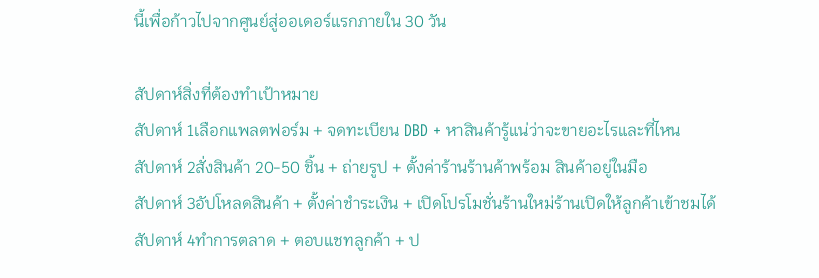นี้เพื่อก้าวไปจากศูนย์สู่ออเดอร์แรกภายใน 30 วัน

สัปดาห์สิ่งที่ต้องทำเป้าหมาย
สัปดาห์ 1เลือกแพลตฟอร์ม + จดทะเบียน DBD + หาสินค้ารู้แน่ว่าจะขายอะไรและที่ไหน
สัปดาห์ 2สั่งสินค้า 20-50 ชิ้น + ถ่ายรูป + ตั้งค่าร้านร้านค้าพร้อม สินค้าอยู่ในมือ
สัปดาห์ 3อัปโหลดสินค้า + ตั้งค่าชำระเงิน + เปิดโปรโมชั่นร้านใหม่ร้านเปิดให้ลูกค้าเข้าชมได้
สัปดาห์ 4ทำการตลาด + ตอบแชทลูกค้า + ป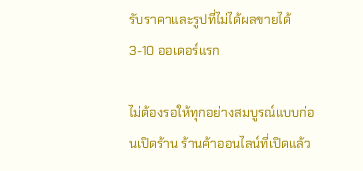รับราคาและรูปที่ไม่ได้ผลขายได้ 3-10 ออเดอร์แรก

ไม่ต้องรอให้ทุกอย่างสมบูรณ์แบบก่อนเปิดร้าน ร้านค้าออนไลน์ที่เปิดแล้ว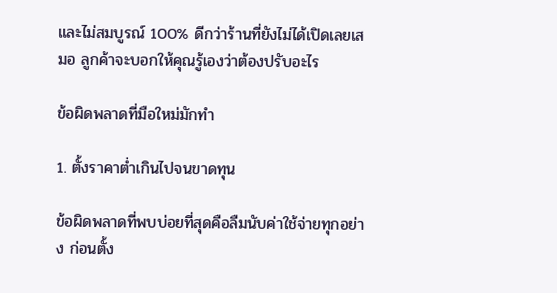และไม่สมบูรณ์ 100% ดีกว่าร้านที่ยังไม่ได้เปิดเลยเสมอ ลูกค้าจะบอกให้คุณรู้เองว่าต้องปรับอะไร

ข้อผิดพลาดที่มือใหม่มักทำ

1. ตั้งราคาต่ำเกินไปจนขาดทุน

ข้อผิดพลาดที่พบบ่อยที่สุดคือลืมนับค่าใช้จ่ายทุกอย่าง ก่อนตั้ง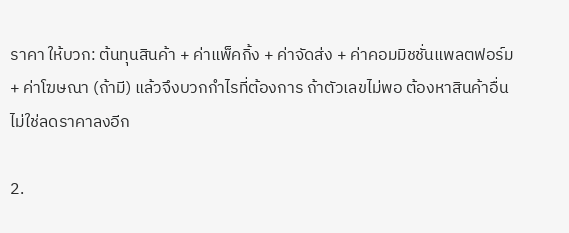ราคา ให้บวก: ต้นทุนสินค้า + ค่าแพ็คกิ้ง + ค่าจัดส่ง + ค่าคอมมิชชั่นแพลตฟอร์ม + ค่าโฆษณา (ถ้ามี) แล้วจึงบวกกำไรที่ต้องการ ถ้าตัวเลขไม่พอ ต้องหาสินค้าอื่น ไม่ใช่ลดราคาลงอีก

2.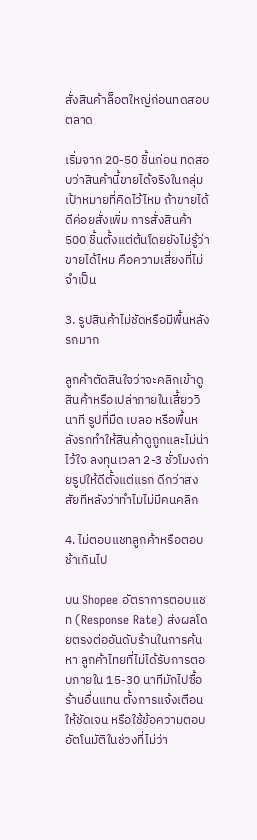สั่งสินค้าล็อตใหญ่ก่อนทดสอบตลาด

เริ่มจาก 20-50 ชิ้นก่อน ทดสอบว่าสินค้านี้ขายได้จริงในกลุ่มเป้าหมายที่คิดไว้ไหม ถ้าขายได้ดีค่อยสั่งเพิ่ม การสั่งสินค้า 500 ชิ้นตั้งแต่ต้นโดยยังไม่รู้ว่าขายได้ไหม คือความเสี่ยงที่ไม่จำเป็น

3. รูปสินค้าไม่ชัดหรือมีพื้นหลังรกมาก

ลูกค้าตัดสินใจว่าจะคลิกเข้าดูสินค้าหรือเปล่าภายในเสี้ยววินาที รูปที่มืด เบลอ หรือพื้นหลังรกทำให้สินค้าดูถูกและไม่น่าไว้ใจ ลงทุนเวลา 2-3 ชั่วโมงถ่ายรูปให้ดีตั้งแต่แรก ดีกว่าสงสัยทีหลังว่าทำไมไม่มีคนคลิก

4. ไม่ตอบแชทลูกค้าหรือตอบช้าเกินไป

บน Shopee อัตราการตอบแชท (Response Rate) ส่งผลโดยตรงต่ออันดับร้านในการค้นหา ลูกค้าไทยที่ไม่ได้รับการตอบภายใน 15-30 นาทีมักไปซื้อร้านอื่นแทน ตั้งการแจ้งเตือนให้ชัดเจน หรือใช้ข้อความตอบอัตโนมัติในช่วงที่ไม่ว่า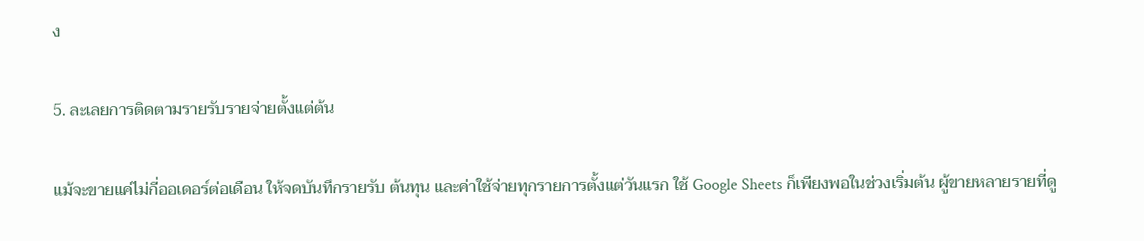ง

5. ละเลยการติดตามรายรับรายจ่ายตั้งแต่ต้น

แม้จะขายแค่ไม่กี่ออเดอร์ต่อเดือน ให้จดบันทึกรายรับ ต้นทุน และค่าใช้จ่ายทุกรายการตั้งแต่วันแรก ใช้ Google Sheets ก็เพียงพอในช่วงเริ่มต้น ผู้ขายหลายรายที่ดู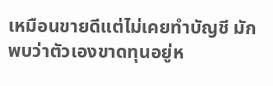เหมือนขายดีแต่ไม่เคยทำบัญชี มักพบว่าตัวเองขาดทุนอยู่ห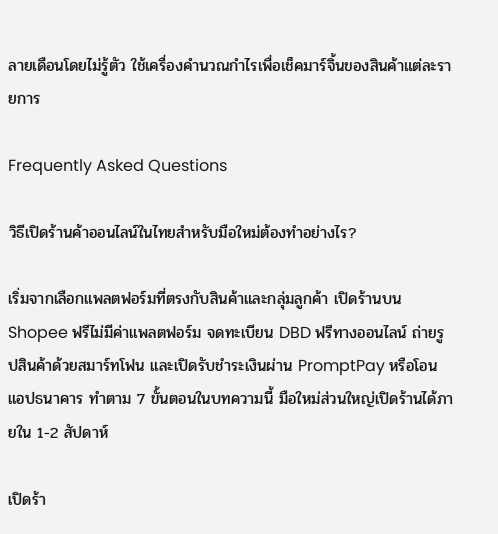ลายเดือนโดยไม่รู้ตัว ใช้เครื่องคำนวณกำไรเพื่อเช็คมาร์จิ้นของสินค้าแต่ละรายการ

Frequently Asked Questions

วิธีเปิดร้านค้าออนไลน์ในไทยสำหรับมือใหม่ต้องทำอย่างไร?

เริ่มจากเลือกแพลตฟอร์มที่ตรงกับสินค้าและกลุ่มลูกค้า เปิดร้านบน Shopee ฟรีไม่มีค่าแพลตฟอร์ม จดทะเบียน DBD ฟรีทางออนไลน์ ถ่ายรูปสินค้าด้วยสมาร์ทโฟน และเปิดรับชำระเงินผ่าน PromptPay หรือโอนแอปธนาคาร ทำตาม 7 ขั้นตอนในบทความนี้ มือใหม่ส่วนใหญ่เปิดร้านได้ภายใน 1-2 สัปดาห์

เปิดร้า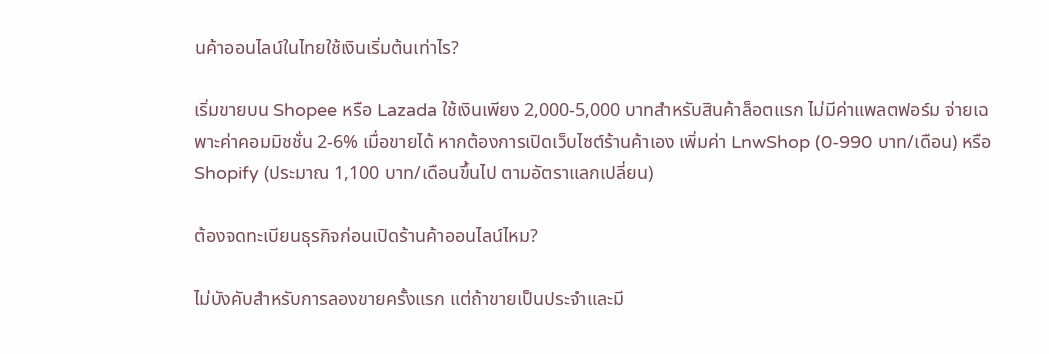นค้าออนไลน์ในไทยใช้เงินเริ่มต้นเท่าไร?

เริ่มขายบน Shopee หรือ Lazada ใช้เงินเพียง 2,000-5,000 บาทสำหรับสินค้าล็อตแรก ไม่มีค่าแพลตฟอร์ม จ่ายเฉพาะค่าคอมมิชชั่น 2-6% เมื่อขายได้ หากต้องการเปิดเว็บไซต์ร้านค้าเอง เพิ่มค่า LnwShop (0-990 บาท/เดือน) หรือ Shopify (ประมาณ 1,100 บาท/เดือนขึ้นไป ตามอัตราแลกเปลี่ยน)

ต้องจดทะเบียนธุรกิจก่อนเปิดร้านค้าออนไลน์ไหม?

ไม่บังคับสำหรับการลองขายครั้งแรก แต่ถ้าขายเป็นประจำและมี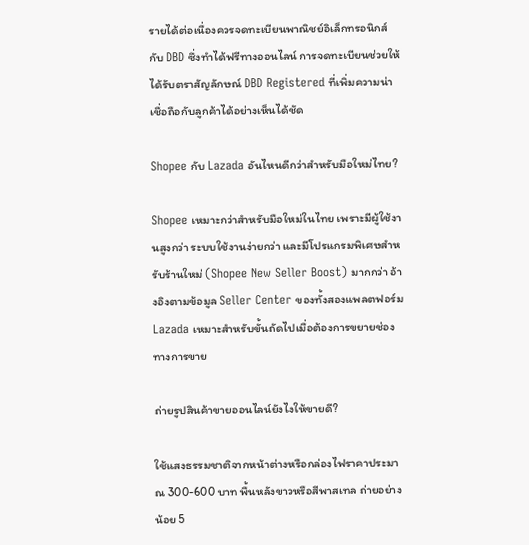รายได้ต่อเนื่องควรจดทะเบียนพาณิชย์อิเล็กทรอนิกส์กับ DBD ซึ่งทำได้ฟรีทางออนไลน์ การจดทะเบียนช่วยให้ได้รับตราสัญลักษณ์ DBD Registered ที่เพิ่มความน่าเชื่อถือกับลูกค้าได้อย่างเห็นได้ชัด

Shopee กับ Lazada อันไหนดีกว่าสำหรับมือใหม่ไทย?

Shopee เหมาะกว่าสำหรับมือใหม่ในไทย เพราะมีผู้ใช้งานสูงกว่า ระบบใช้งานง่ายกว่า และมีโปรแกรมพิเศษสำหรับร้านใหม่ (Shopee New Seller Boost) มากกว่า อ้างอิงตามข้อมูล Seller Center ของทั้งสองแพลตฟอร์ม Lazada เหมาะสำหรับขั้นถัดไปเมื่อต้องการขยายช่องทางการขาย

ถ่ายรูปสินค้าขายออนไลน์ยังไงให้ขายดี?

ใช้แสงธรรมชาติจากหน้าต่างหรือกล่องไฟราคาประมาณ 300-600 บาท พื้นหลังขาวหรือสีพาสเทล ถ่ายอย่างน้อย 5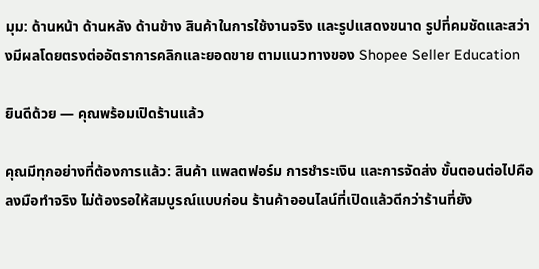มุม: ด้านหน้า ด้านหลัง ด้านข้าง สินค้าในการใช้งานจริง และรูปแสดงขนาด รูปที่คมชัดและสว่างมีผลโดยตรงต่ออัตราการคลิกและยอดขาย ตามแนวทางของ Shopee Seller Education

ยินดีด้วย — คุณพร้อมเปิดร้านแล้ว

คุณมีทุกอย่างที่ต้องการแล้ว: สินค้า แพลตฟอร์ม การชำระเงิน และการจัดส่ง ขั้นตอนต่อไปคือลงมือทำจริง ไม่ต้องรอให้สมบูรณ์แบบก่อน ร้านค้าออนไลน์ที่เปิดแล้วดีกว่าร้านที่ยัง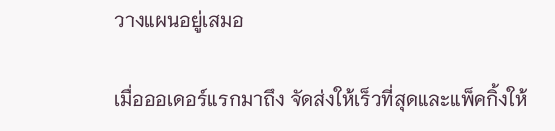วางแผนอยู่เสมอ

เมื่อออเดอร์แรกมาถึง จัดส่งให้เร็วที่สุดและแพ็คกิ้งให้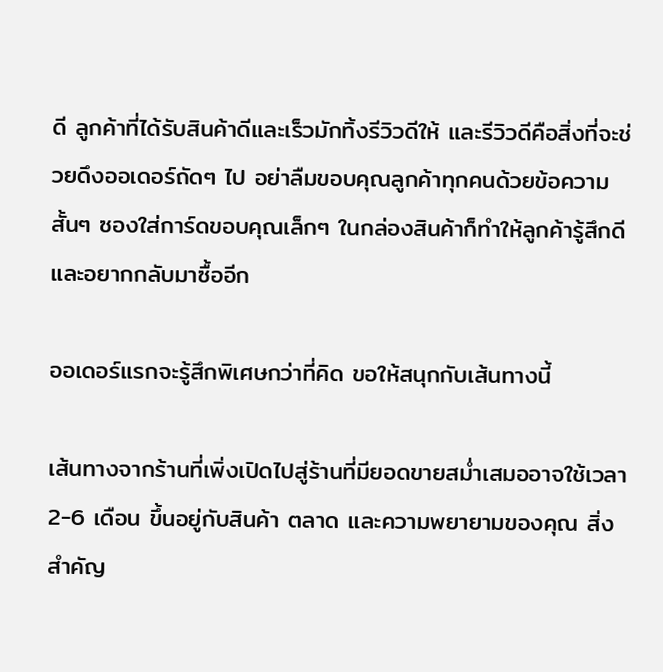ดี ลูกค้าที่ได้รับสินค้าดีและเร็วมักทิ้งรีวิวดีให้ และรีวิวดีคือสิ่งที่จะช่วยดึงออเดอร์ถัดๆ ไป อย่าลืมขอบคุณลูกค้าทุกคนด้วยข้อความสั้นๆ ซองใส่การ์ดขอบคุณเล็กๆ ในกล่องสินค้าก็ทำให้ลูกค้ารู้สึกดีและอยากกลับมาซื้ออีก

ออเดอร์แรกจะรู้สึกพิเศษกว่าที่คิด ขอให้สนุกกับเส้นทางนี้

เส้นทางจากร้านที่เพิ่งเปิดไปสู่ร้านที่มียอดขายสม่ำเสมออาจใช้เวลา 2-6 เดือน ขึ้นอยู่กับสินค้า ตลาด และความพยายามของคุณ สิ่งสำคัญ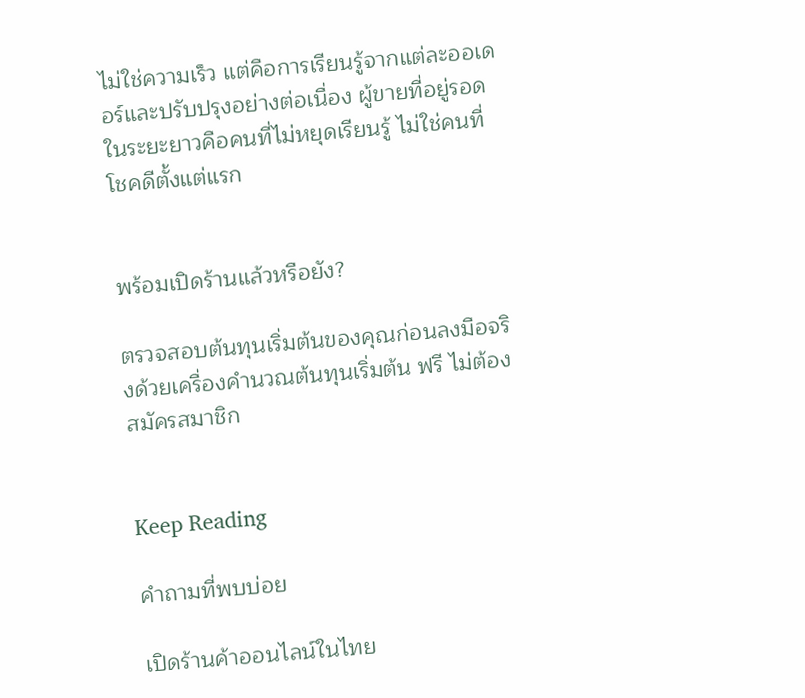ไม่ใช่ความเร็ว แต่คือการเรียนรู้จากแต่ละออเดอร์และปรับปรุงอย่างต่อเนื่อง ผู้ขายที่อยู่รอดในระยะยาวคือคนที่ไม่หยุดเรียนรู้ ไม่ใช่คนที่โชคดีตั้งแต่แรก


พร้อมเปิดร้านแล้วหรือยัง?

ตรวจสอบต้นทุนเริ่มต้นของคุณก่อนลงมือจริงด้วยเครื่องคำนวณต้นทุนเริ่มต้น ฟรี ไม่ต้องสมัครสมาชิก


Keep Reading

คำถามที่พบบ่อย

เปิดร้านค้าออนไลน์ในไทย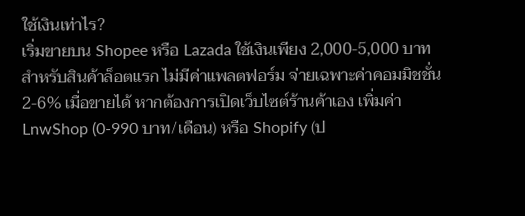ใช้เงินเท่าไร?
เริ่มขายบน Shopee หรือ Lazada ใช้เงินเพียง 2,000-5,000 บาทสำหรับสินค้าล็อตแรก ไม่มีค่าแพลตฟอร์ม จ่ายเฉพาะค่าคอมมิชชั่น 2-6% เมื่อขายได้ หากต้องการเปิดเว็บไซต์ร้านค้าเอง เพิ่มค่า LnwShop (0-990 บาท/เดือน) หรือ Shopify (ป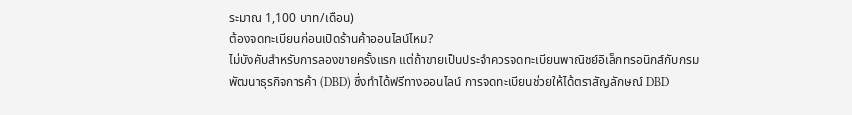ระมาณ 1,100 บาท/เดือน)
ต้องจดทะเบียนก่อนเปิดร้านค้าออนไลน์ไหม?
ไม่บังคับสำหรับการลองขายครั้งแรก แต่ถ้าขายเป็นประจำควรจดทะเบียนพาณิชย์อิเล็กทรอนิกส์กับกรมพัฒนาธุรกิจการค้า (DBD) ซึ่งทำได้ฟรีทางออนไลน์ การจดทะเบียนช่วยให้ได้ตราสัญลักษณ์ DBD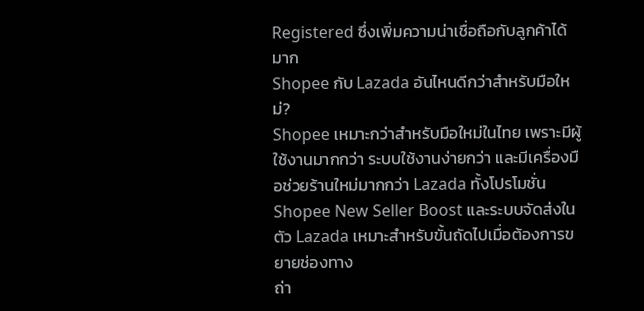Registered ซึ่งเพิ่มความน่าเชื่อถือกับลูกค้าได้มาก
Shopee กับ Lazada อันไหนดีกว่าสำหรับมือใหม่?
Shopee เหมาะกว่าสำหรับมือใหม่ในไทย เพราะมีผู้ใช้งานมากกว่า ระบบใช้งานง่ายกว่า และมีเครื่องมือช่วยร้านใหม่มากกว่า Lazada ทั้งโปรโมชั่น Shopee New Seller Boost และระบบจัดส่งในตัว Lazada เหมาะสำหรับขั้นถัดไปเมื่อต้องการขยายช่องทาง
ถ่า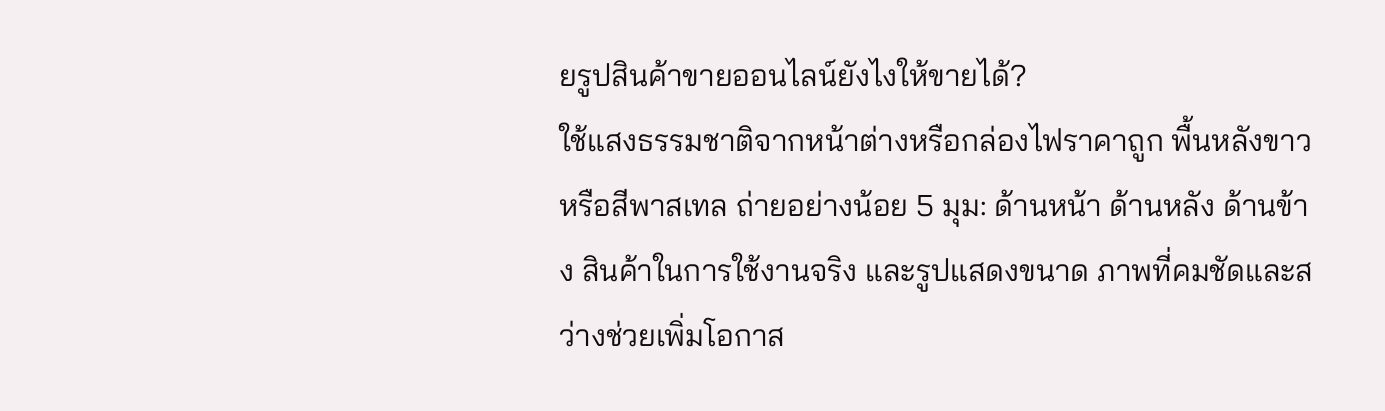ยรูปสินค้าขายออนไลน์ยังไงให้ขายได้?
ใช้แสงธรรมชาติจากหน้าต่างหรือกล่องไฟราคาถูก พื้นหลังขาวหรือสีพาสเทล ถ่ายอย่างน้อย 5 มุม: ด้านหน้า ด้านหลัง ด้านข้าง สินค้าในการใช้งานจริง และรูปแสดงขนาด ภาพที่คมชัดและสว่างช่วยเพิ่มโอกาส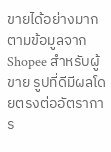ขายได้อย่างมาก ตามข้อมูลจาก Shopee สำหรับผู้ขาย รูปที่ดีมีผลโดยตรงต่ออัตราการ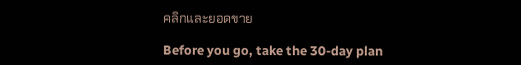คลิกและยอดขาย

Before you go, take the 30-day plan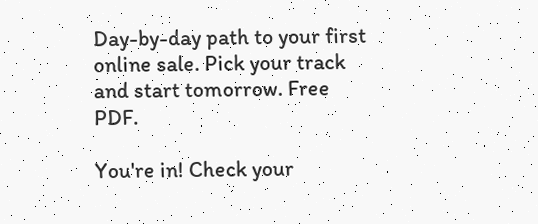Day-by-day path to your first online sale. Pick your track and start tomorrow. Free PDF.

You're in! Check your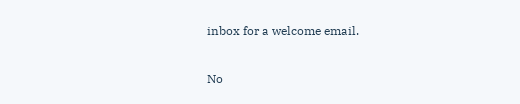inbox for a welcome email.

No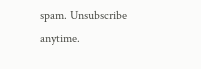spam. Unsubscribe anytime.